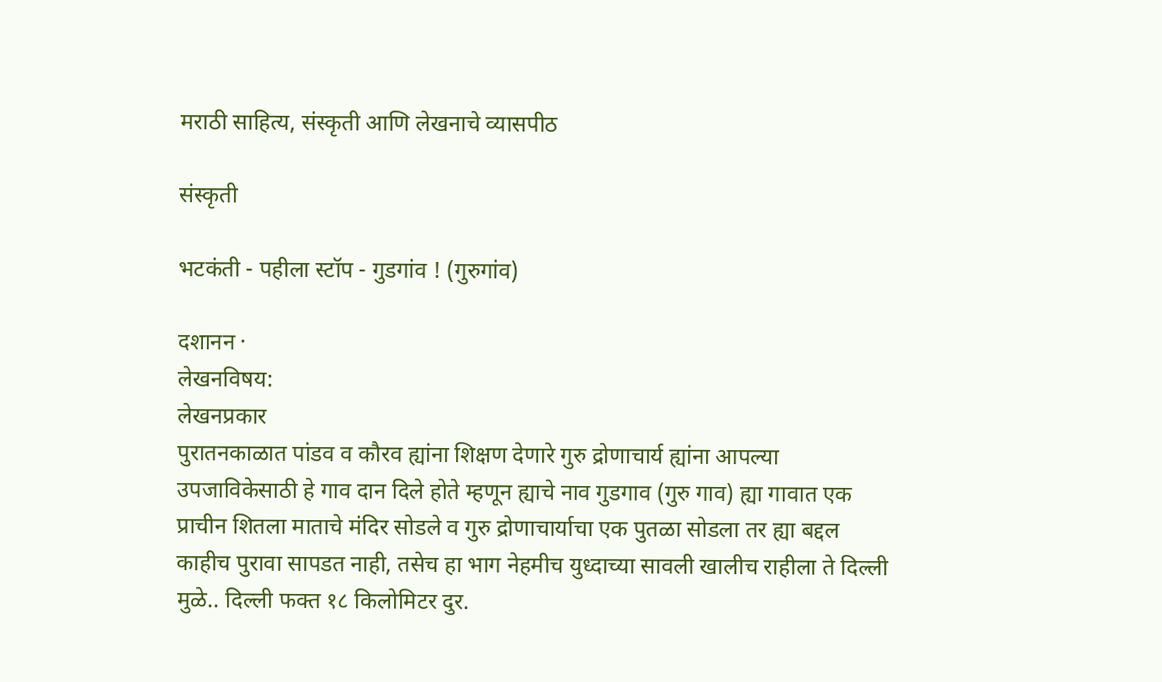मराठी साहित्य, संस्कृती आणि लेखनाचे व्यासपीठ

संस्कृती

भटकंती - पहीला स्टॉप - गुडगांव ! (गुरुगांव)

दशानन ·
लेखनविषय:
लेखनप्रकार
पुरातनकाळात पांडव व कौरव ह्यांना शिक्षण देणारे गुरु द्रोणाचार्य ह्यांना आपल्या उपजाविकेसाठी हे गाव दान दिले होते म्हणून ह्याचे नाव गुडगाव (गुरु गाव) ह्या गावात एक प्राचीन शितला माताचे मंदिर सोडले व गुरु द्रोणाचार्याचा एक पुतळा सोडला तर ह्या बद्दल काहीच पुरावा सापडत नाही, तसेच हा भाग नेहमीच युध्दाच्या सावली खालीच राहीला ते दिल्ली मुळे.. दिल्ली फक्त १८ किलोमिटर दुर.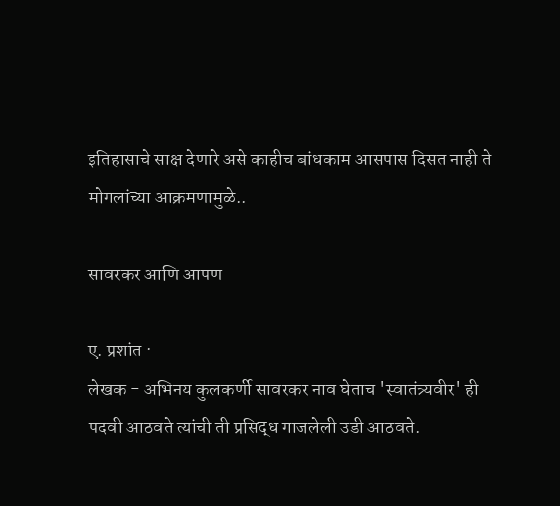इतिहासाचे साक्ष देणारे असे काहीच बांधकाम आसपास दिसत नाही ते मोगलांच्या आक्रमणामुळे..

सावरकर आणि आपण

ए. प्रशांत ·
लेखक - अभिनय कुलकर्णी सावरकर नाव घेताच 'स्वातंत्र्यवीर' ही पदवी आठवते त्यांची ती प्रसिद्ध गाजलेली उडी आठवते.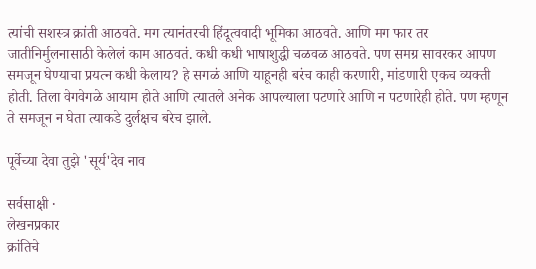त्यांची सशस्त्र क्रांती आठवते. मग त्यानंतरची हिंदूत्ववादी भूमिका आठवते. आणि मग फार तर जातीनिर्मुलनासाठी केलेलं काम आठवतं. कधी कधी भाषाशुद्धी चळवळ आठवते. पण समग्र सावरकर आपण समजून घेण्याचा प्रयत्न कधी केलाय? हे सगळं आणि याहूनही बरंच काही करणारी, मांडणारी एकच व्यक्ती होती. तिला वेगवेगळे आयाम होते आणि त्यातले अनेक आपल्याला पटणारे आणि न पटणारेही होते. पण म्हणून ते समजून न घेता त्याकडे दुर्लक्षच बरेच झाले.

पूर्वेच्या देवा तुझे 'सूर्य'देव नाव

सर्वसाक्षी ·
लेखनप्रकार
क्रांतिचे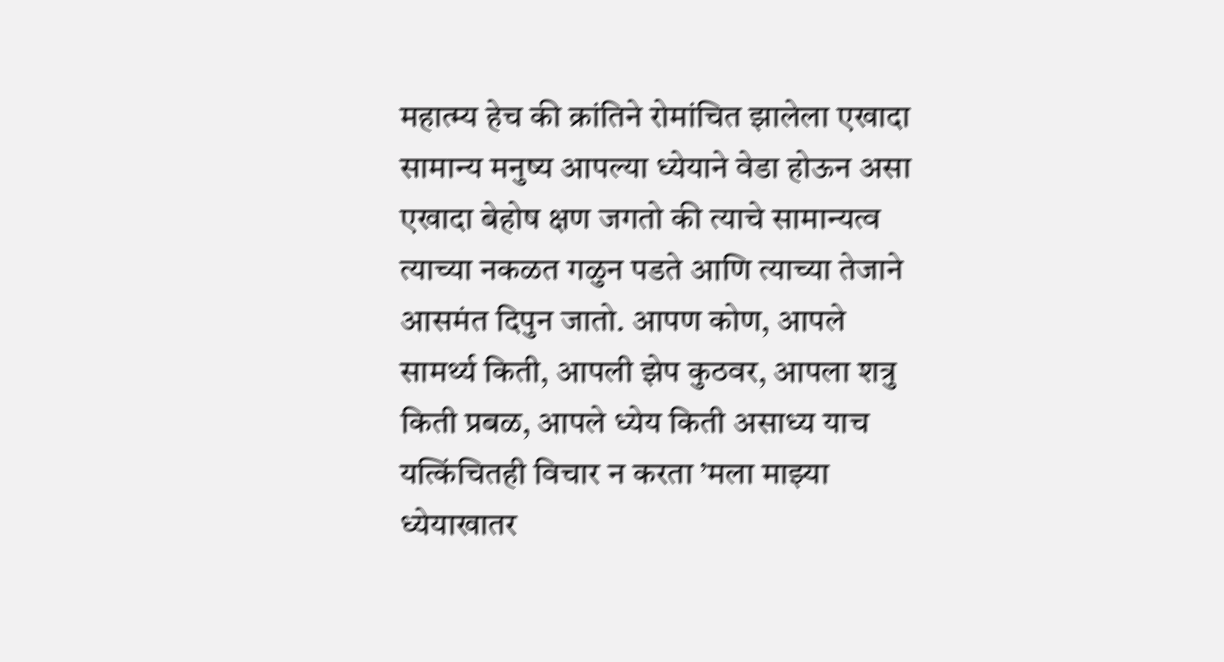महात्म्य हेच की क्रांतिने रोमांचित झालेला एखादा सामान्य मनुष्य आपल्या ध्येयाने वेडा होऊन असा एखादा बेहोष क्षण जगतो की त्याचे सामान्यत्व त्याच्या नकळत गळुन पडते आणि त्याच्या तेजाने आसमंत दिपुन जातो. आपण कोण, आपले सामर्थ्य किती, आपली झेप कुठवर, आपला शत्रु किती प्रबळ, आपले ध्येय किती असाध्य याच यत्किंचितही विचार न करता ’मला माझ्या ध्येयाखातर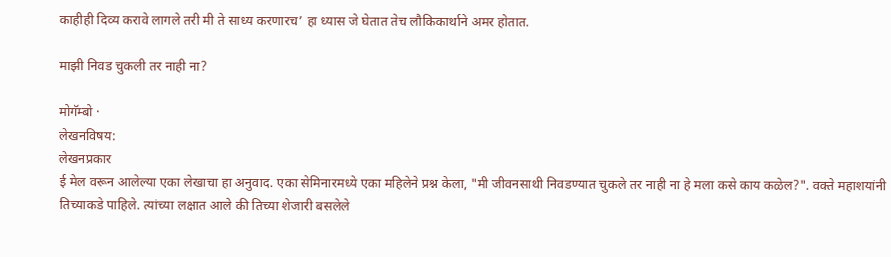काहीही दिव्य करावे लागले तरी मी ते साध्य करणारच’ हा ध्यास जे घेतात तेच लौकिकार्थाने अमर होतात.

माझी निवड चुकली तर नाही ना?

मोगॅम्बो ·
लेखनविषय:
लेखनप्रकार
ई मेल वरून आलेल्या एका लेखाचा हा अनुवाद. एका सेमिनारमध्ये एका महिलेने प्रश्न केला, "मी जीवनसाथी निवडण्यात चुकले तर नाही ना हे मला कसे काय कळेल?". वक्ते महाशयांनी तिच्याकडे पाहिले. त्यांच्या लक्षात आले की तिच्या शेजारी बसलेले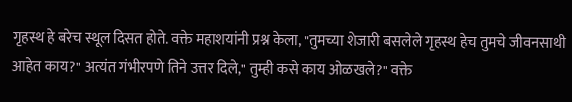गृहस्थ हे बरेच स्थूल दिसत होते. वक्ते महाशयांनी प्रश्न केला, "तुमच्या शेजारी बसलेले गृहस्थ हेच तुमचे जीवनसाथी आहेत काय?" अत्यंत गंभीरपणे तिने उत्तर दिले," तुम्ही कसे काय ओळखले?" वक्ते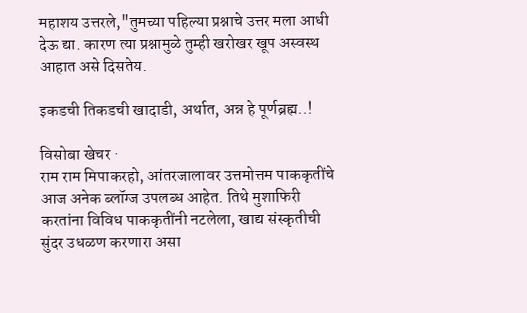महाशय उत्तरले,"तुमच्या पहिल्या प्रश्नाचे उत्तर मला आधी देऊ द्या. कारण त्या प्रश्नामुळे तुम्ही खरोखर खूप अस्वस्थ आहात असे दिसतेय.

इकडची तिकडची खादाडी, अर्थात, अन्न हे पूर्णब्रह्म..!

विसोबा खेचर ·
राम राम मिपाकरहो, आंतरजालावर उत्तमोत्तम पाककृतींचे आज अनेक ब्लॉग्ज उपलब्ध आहेत. तिथे मुशाफिरी करतांना विविध पाककृतींनी नटलेला, खाद्य संस्कृतीची सुंदर उधळण करणारा असा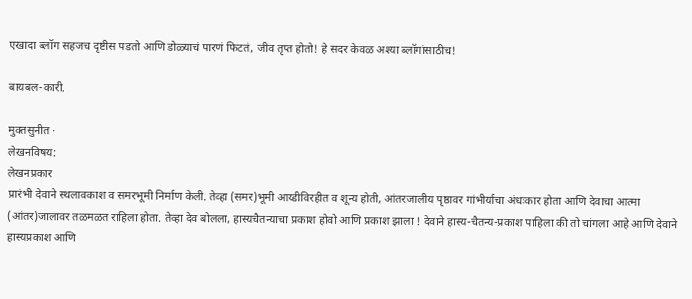एखादा ब्लॉग सहजच दृष्टीस पडतो आणि डोळ्याचं पारणं फिटतं, जीव तृप्त होतो! हे सदर केवळ अश्या ब्लॉगांसाठीच!

बायबल-कारी.

मुक्तसुनीत ·
लेखनविषय:
लेखनप्रकार
प्रारंभी देवाने स्थलावकाश व समरभूमी निर्माण केली. तेव्हा (समर)भूमी आय्डीविरहीत व शून्य होती, आंतरजालीय पृष्ठावर गांभीर्याचा अंधःकार होता आणि देवाचा आत्मा (आंतर)जालावर तळमळत राहिला होता. तेव्हा देव बोलला, हास्यचैतन्याचा प्रकाश होवो आणि प्रकाश झाला ! देवाने हास्य-चैतन्य-प्रकाश पाहिला की तो चांगला आहे आणि देवाने हास्यप्रकाश आणि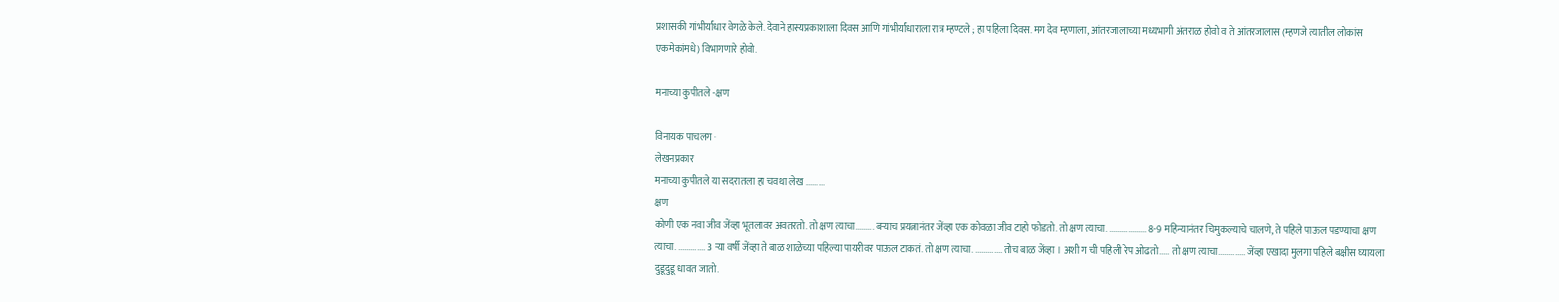प्रशासकी गांभीर्यांधार वेगळे केले. देवाने हास्यप्रकाशाला दिवस आणि गांभीर्यांधाराला रात्र म्हण्टले ; हा पहिला दिवस. मग देव म्हणाला, आंतरजालाच्या मध्यभागी अंतराळ होवो व ते आंतरजालास (म्हणजे त्यातील लोकांस एकमेकांमधे) विभागणारे होवो.

मनाच्या कुपीतले -क्षण

विनायक पाचलग ·
लेखनप्रकार
मनाच्या कुपीतले या सदरातला हा चवथा लेख .........
क्षण
कोणी एक नवा जीव जेंव्हा भूतलावर अवतरतो. तो क्षण त्याचा......... बऱ्याच प्रयत्नानंतर जेंव्हा एक कोवळा जीव टाहो फोडतो. तो क्षण त्याचा. .................. 8-9 महिन्यानंतर चिमुकल्याचे चालणे, ते पहिले पाऊल पडण्याचा क्षण त्याचा. ............. 3 ऱ्या वर्षी जेंव्हा ते बाळ शाळेच्या पहिल्या पायरीवर पाऊल टाकतं. तो क्षण त्याचा. ............. तोच बाळ जेंव्हा । अशी ग ची पहिली रेप ओढतो..... तो क्षण त्याचा............. जेंव्हा एखादा मुलगा पहिले बक्षीस घ्यायला दुडूदुडू धावत जातो.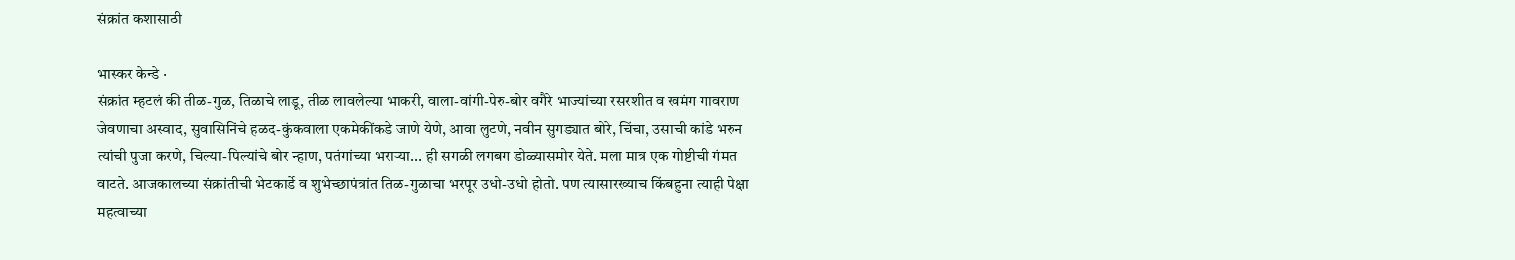संक्रांत कशासाठी

भास्कर केन्डे ·
संक्रांत म्हटलं की तीळ-गुळ, तिळाचे लाडू, तीळ लावलेल्या भाकरी, वाला-वांगी-पेरु-बोर वगैरे भाज्यांच्या रसरशीत व खमंग गावराण जेवणाचा अस्वाद, सुवासिनिंचे हळद-कुंकवाला एकमेकींकडे जाणे येणे, आवा लुटणे, नवीन सुगड्यात बोरे, चिंचा, उसाची कांडे भरुन त्यांची पुजा करणे, चिल्या-पिल्यांचे बोर न्हाण, पतंगांच्या भरार्‍या... ही सगळी लगबग डोळ्यासमोर येते. मला मात्र एक गोष्टीची गंमत वाटते. आजकालच्या संक्रांतीची भेटकार्डे व शुभेच्छापंत्रांत तिळ-गुळाचा भरपूर उधो-उधो होतो. पण त्यासारख्याच किंबहुना त्याही पेक्षा महत्वाच्या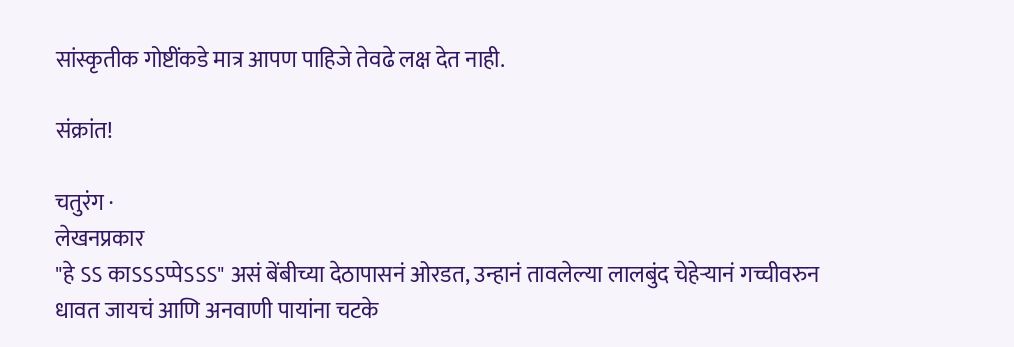सांस्कृतीक गोष्टींकडे मात्र आपण पाहिजे तेवढे लक्ष देत नाही.

संक्रांत!

चतुरंग ·
लेखनप्रकार
"हे ऽऽ काऽऽऽप्पेऽऽऽ" असं बेंबीच्या देठापासनं ओरडत, उन्हानं तावलेल्या लालबुंद चेहेर्‍यानं गच्चीवरुन धावत जायचं आणि अनवाणी पायांना चटके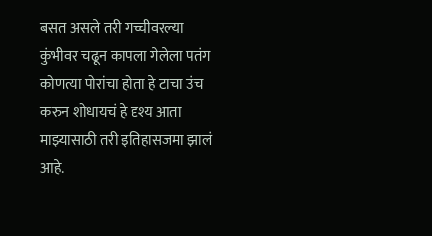बसत असले तरी गच्चीवरल्या कुंभीवर चढून कापला गेलेला पतंग कोणत्या पोरांचा होता हे टाचा उंच करुन शोधायचं हे दृश्य आता माझ्यासाठी तरी इतिहासजमा झालं आहे.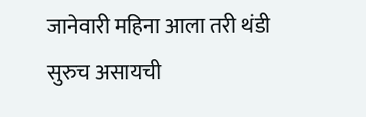जानेवारी महिना आला तरी थंडी सुरुच असायची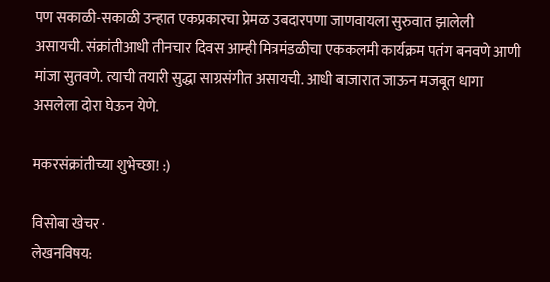पण सकाळी-सकाळी उन्हात एकप्रकारचा प्रेमळ उबदारपणा जाणवायला सुरुवात झालेली असायची. संक्रांतीआधी तीनचार दिवस आम्ही मित्रमंडळीचा एककलमी कार्यक्रम पतंग बनवणे आणी मांजा सुतवणे. त्याची तयारी सुद्धा साग्रसंगीत असायची. आधी बाजारात जाऊन मजबूत धागा असलेला दोरा घेऊन येणे.

मकरसंक्रांतीच्या शुभेच्छा! :)

विसोबा खेचर ·
लेखनविषय: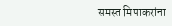समस्त मिपाकरांना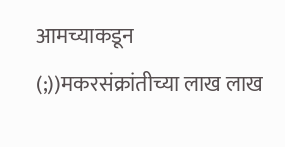आमच्याकडून (;))मकरसंक्रांतीच्या लाख लाख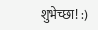शुभेच्छा! :)